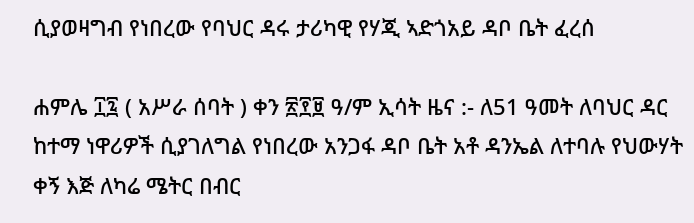ሲያወዛግብ የነበረው የባህር ዳሩ ታሪካዊ የሃጂ ኣድጎአይ ዳቦ ቤት ፈረሰ

ሐምሌ ፲፯ ( አሥራ ሰባት ) ቀን ፳፻፱ ዓ/ም ኢሳት ዜና :- ለ51 ዓመት ለባህር ዳር ከተማ ነዋሪዎች ሲያገለግል የነበረው አንጋፋ ዳቦ ቤት አቶ ዳንኤል ለተባሉ የህውሃት ቀኝ እጅ ለካሬ ሜትር በብር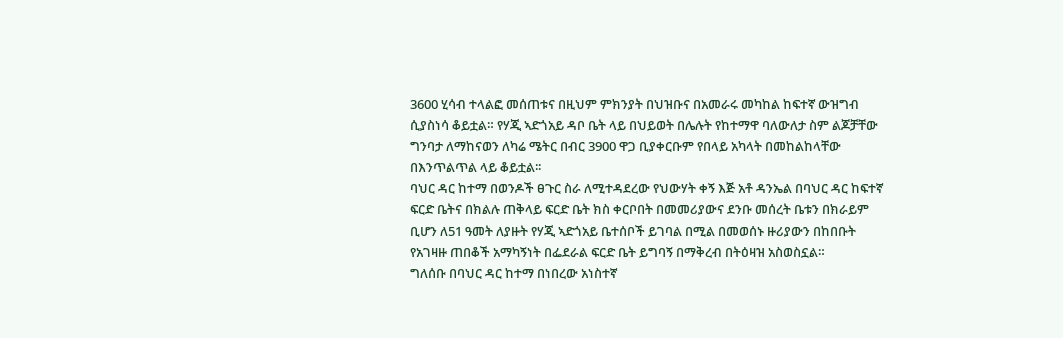3600 ሂሳብ ተላልፎ መሰጠቱና በዚህም ምክንያት በህዝቡና በአመራሩ መካከል ከፍተኛ ውዝግብ ሲያስነሳ ቆይቷል። የሃጂ ኣድጎአይ ዳቦ ቤት ላይ በህይወት በሌሉት የከተማዋ ባለውለታ ስም ልጆቻቸው ግንባታ ለማከናወን ለካሬ ሜትር በብር 3900 ዋጋ ቢያቀርቡም የበላይ አካላት በመከልከላቸው በእንጥልጥል ላይ ቆይቷል፡፡
ባህር ዳር ከተማ በወንዶች ፀጉር ስራ ለሚተዳደረው የህውሃት ቀኝ እጅ አቶ ዳንኤል በባህር ዳር ከፍተኛ ፍርድ ቤትና በክልሉ ጠቅላይ ፍርድ ቤት ክስ ቀርቦበት በመመሪያውና ደንቡ መሰረት ቤቱን በክራይም ቢሆን ለ51 ዓመት ለያዙት የሃጂ ኣድጎአይ ቤተሰቦች ይገባል በሚል በመወሰኑ ዙሪያውን በከበቡት የአገዛዙ ጠበቆች አማካኝነት በፌደራል ፍርድ ቤት ይግባኝ በማቅረብ በትዕዛዝ አስወስኗል።
ግለሰቡ በባህር ዳር ከተማ በነበረው አነስተኛ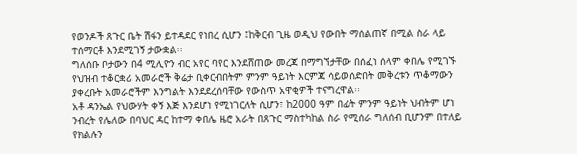የወንዶች ጸጉር ቤት ሽፋን ይተዳደር የነበረ ሲሆን ፤ከቅርብ ጊዜ ወዲህ የውበት ማሰልጠኛ በሚል ስራ ላይ ተሰማርቶ እንደሚገኝ ታውቋል፡፡
ግለሰቡ ቦታውን በ4 ሚሊዮን ብር አየር ባየር እንደሸጠው መረጃ በማግኘታቸው በሰፈነ ሰላም ቀበሌ የሚገኙ የህዝብ ተቆርቋሪ አመራሮች ቅሬታ ቢቀርብበትም ምንም ዓይነት እርምጃ ሳይወሰድበት መቅረቱን ጥቆማውን ያቀረቡት አመራሮችም እንግልት እንደደረሰባቸው የውስጥ አዋቂዎች ተናግረዋል፡፡
አቶ ዳንኤል የህውሃት ቀኝ እጅ እንደሆነ የሚነገርለት ሲሆን፣ ከ2000 ዓም በፊት ምንም ዓይነት ህብትም ሆነ ንብረት የሌለው በባህር ዳር ከተማ ቀበሌ ዜሮ አራት በጸጉር ማስተካከል ስራ የሚሰራ ግለሰብ ቢሆንም በተለይ የክልሉን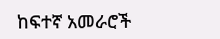ከፍተኛ አመራሮች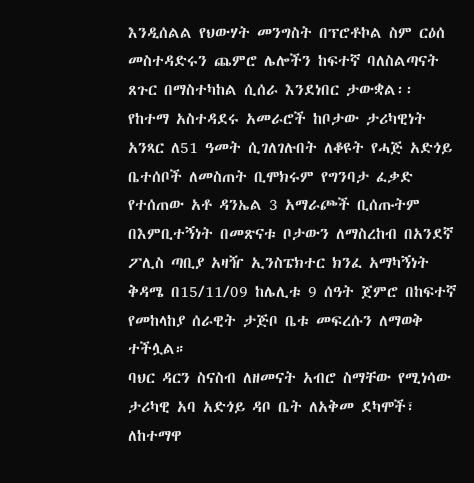እንዲሰልል የህውሃት መንግስት በፕሮቶኮል ስም ርዕሰ መስተዳድሩን ጨምሮ ሌሎችን ከፍተኛ ባለስልጣናት ጸጉር በማስተካከል ሲሰራ እንደነበር ታውቋል፡፡
የከተማ አስተዳደሩ አመራሮች ከቦታው ታሪካዊነት አንጻር ለ51 ዓመት ሲገለገሉበት ለቆዩት የሓጅ አድጎይ ቤተሰቦች ለመስጠት ቢሞክሩም የግንባታ ፈቃድ የተሰጠው አቶ ዳንኤል 3 አማራጮች ቢሰጡትም በእምቢተኝነት በመጽናቱ ቦታውን ለማስረከብ በአንደኛ ፖሊስ ጣቢያ አዛዥ ኢንስፔክተር ክንፈ አማካኝነት ቅዳሜ በ15/11/09 ከሌሊቱ 9 ሰዓት ጀምሮ በከፍተኛ የመከላከያ ሰራዊት ታጅቦ ቤቱ መፍረሱን ለማወቅ ተችሏል።
ባህር ዳርን ስናስብ ለዘመናት አብሮ ስማቸው የሚነሳው ታሪካዊ አባ አድጎይ ዳቦ ቤት ለአቅመ ደካሞች፣ ለከተማዋ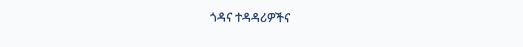ጎዳና ተዳዳሪዎችና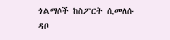ጎልማሶች ከስፖርት ሲመለሱ ዳቦ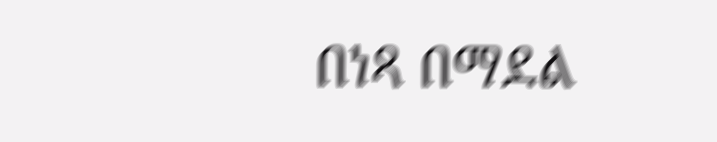በነጻ በማደል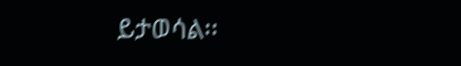ይታወሳል፡፡